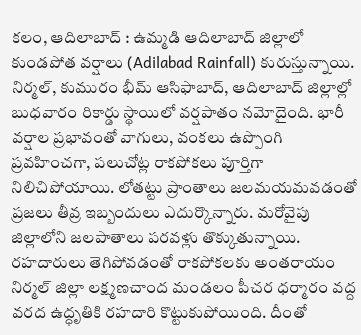కలం, ఆదిలాబాద్ : ఉమ్మడి ఆదిలాబాద్ జిల్లాలో కుండపోత వర్షాలు (Adilabad Rainfall) కురుస్తున్నాయి. నిర్మల్, కుమురం భీమ్ ఆసిఫాబాద్, ఆదిలాబాద్ జిల్లాల్లో బుధవారం రికార్డు స్థాయిలో వర్షపాతం నమోదైంది. భారీ వర్షాల ప్రభావంతో వాగులు, వంకలు ఉప్పొంగి ప్రవహించగా, పలుచోట్ల రాకపోకలు పూర్తిగా నిలిచిపోయాయి. లోతట్టు ప్రాంతాలు జలమయమవడంతో ప్రజలు తీవ్ర ఇబ్బందులు ఎదుర్కొన్నారు. మరోవైపు జిల్లాలోని జలపాతాలు పరవళ్లు తొక్కుతున్నాయి.
రహదారులు తెగిపోవడంతో రాకపోకలకు అంతరాయం
నిర్మల్ జిల్లా లక్ష్మణచాంద మండలం పీచర ధర్మారం వద్ద వరద ఉద్ధృతికి రహదారి కొట్టుకుపోయింది. దీంతో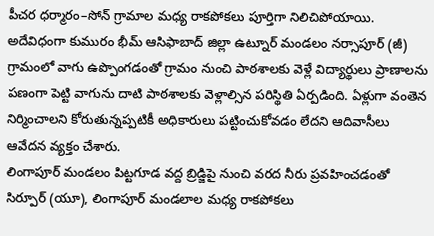పీచర ధర్మారం–సోన్ గ్రామాల మధ్య రాకపోకలు పూర్తిగా నిలిచిపోయాయి. అదేవిధంగా కుమురం భీమ్ ఆసిఫాబాద్ జిల్లా ఉట్నూర్ మండలం నర్సాపూర్ (జీ) గ్రామంలో వాగు ఉప్పొంగడంతో గ్రామం నుంచి పాఠశాలకు వెళ్లే విద్యార్థులు ప్రాణాలను పణంగా పెట్టి వాగును దాటి పాఠశాలకు వెళ్లాల్సిన పరిస్థితి ఏర్పడింది. ఏళ్లుగా వంతెన నిర్మించాలని కోరుతున్నప్పటికీ అధికారులు పట్టించుకోవడం లేదని ఆదివాసీలు ఆవేదన వ్యక్తం చేశారు.
లింగాపూర్ మండలం పిట్టగూడ వద్ద బ్రిడ్జిపై నుంచి వరద నీరు ప్రవహించడంతో సిర్పూర్ (యూ), లింగాపూర్ మండలాల మధ్య రాకపోకలు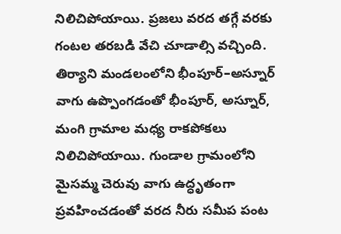నిలిచిపోయాయి. ప్రజలు వరద తగ్గే వరకు గంటల తరబడి వేచి చూడాల్సి వచ్చింది. తిర్యాని మండలంలోని భీంపూర్–అస్నూర్ వాగు ఉప్పొంగడంతో భీంపూర్, అస్నూర్, మంగి గ్రామాల మధ్య రాకపోకలు నిలిచిపోయాయి. గుండాల గ్రామంలోని మైసమ్మ చెరువు వాగు ఉద్ధృతంగా ప్రవహించడంతో వరద నీరు సమీప పంట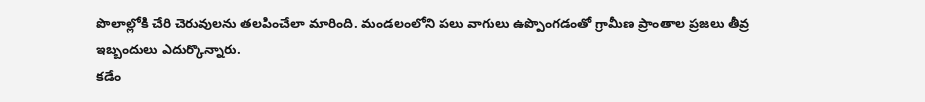పొలాల్లోకి చేరి చెరువులను తలపించేలా మారింది. మండలంలోని పలు వాగులు ఉప్పొంగడంతో గ్రామీణ ప్రాంతాల ప్రజలు తీవ్ర ఇబ్బందులు ఎదుర్కొన్నారు.
కడేం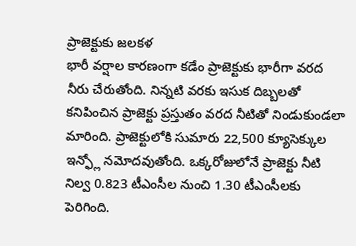ప్రాజెక్టుకు జలకళ
భారీ వర్షాల కారణంగా కడేం ప్రాజెక్టుకు భారీగా వరద నీరు చేరుతోంది. నిన్నటి వరకు ఇసుక దిబ్బలతో కనిపించిన ప్రాజెక్టు ప్రస్తుతం వరద నీటితో నిండుకుండలా మారింది. ప్రాజెక్టులోకి సుమారు 22,500 క్యూసెక్కుల ఇన్ఫ్లో నమోదవుతోంది. ఒక్కరోజులోనే ప్రాజెక్టు నీటి నిల్వ 0.823 టీఎంసీల నుంచి 1.30 టీఎంసీలకు పెరిగింది.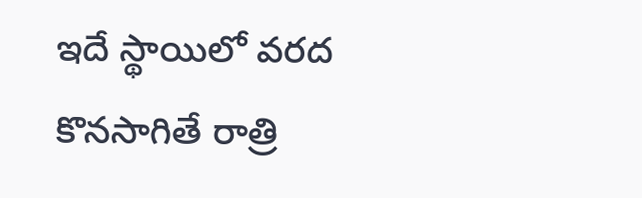ఇదే స్థాయిలో వరద కొనసాగితే రాత్రి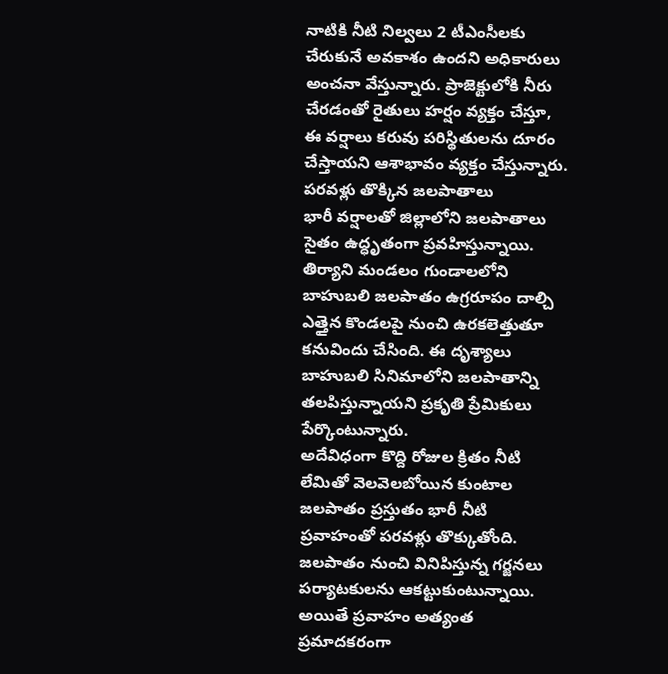నాటికి నీటి నిల్వలు 2 టీఎంసీలకు చేరుకునే అవకాశం ఉందని అధికారులు అంచనా వేస్తున్నారు. ప్రాజెక్టులోకి నీరు చేరడంతో రైతులు హర్షం వ్యక్తం చేస్తూ, ఈ వర్షాలు కరువు పరిస్థితులను దూరం చేస్తాయని ఆశాభావం వ్యక్తం చేస్తున్నారు.
పరవళ్లు తొక్కిన జలపాతాలు
భారీ వర్షాలతో జిల్లాలోని జలపాతాలు సైతం ఉద్ధృతంగా ప్రవహిస్తున్నాయి. తిర్యాని మండలం గుండాలలోని బాహుబలి జలపాతం ఉగ్రరూపం దాల్చి ఎత్తైన కొండలపై నుంచి ఉరకలెత్తుతూ కనువిందు చేసింది. ఈ దృశ్యాలు బాహుబలి సినిమాలోని జలపాతాన్ని తలపిస్తున్నాయని ప్రకృతి ప్రేమికులు పేర్కొంటున్నారు.
అదేవిధంగా కొద్ది రోజుల క్రితం నీటి లేమితో వెలవెలబోయిన కుంటాల జలపాతం ప్రస్తుతం భారీ నీటి ప్రవాహంతో పరవళ్లు తొక్కుతోంది. జలపాతం నుంచి వినిపిస్తున్న గర్జనలు పర్యాటకులను ఆకట్టుకుంటున్నాయి. అయితే ప్రవాహం అత్యంత ప్రమాదకరంగా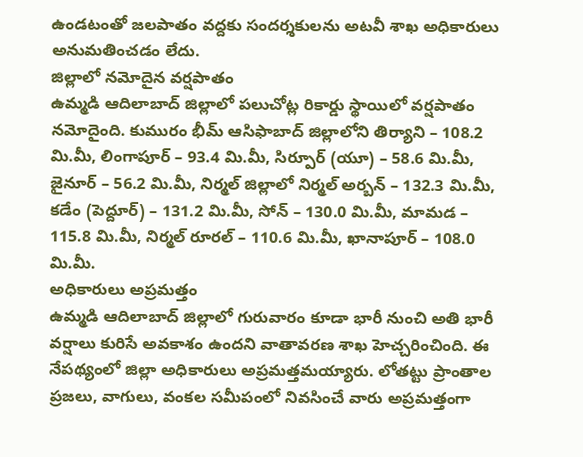ఉండటంతో జలపాతం వద్దకు సందర్శకులను అటవీ శాఖ అధికారులు అనుమతించడం లేదు.
జిల్లాలో నమోదైన వర్షపాతం
ఉమ్మడి ఆదిలాబాద్ జిల్లాలో పలుచోట్ల రికార్డు స్థాయిలో వర్షపాతం నమోదైంది. కుమురం భీమ్ ఆసిఫాబాద్ జిల్లాలోని తిర్యాని – 108.2 మి.మీ, లింగాపూర్ – 93.4 మి.మీ, సిర్పూర్ (యూ) – 58.6 మి.మీ, జైనూర్ – 56.2 మి.మీ, నిర్మల్ జిల్లాలో నిర్మల్ అర్బన్ – 132.3 మి.మీ, కడేం (పెద్దూర్) – 131.2 మి.మీ, సోన్ – 130.0 మి.మీ, మామడ – 115.8 మి.మీ, నిర్మల్ రూరల్ – 110.6 మి.మీ, ఖానాపూర్ – 108.0 మి.మీ.
అధికారులు అప్రమత్తం
ఉమ్మడి ఆదిలాబాద్ జిల్లాలో గురువారం కూడా భారీ నుంచి అతి భారీ వర్షాలు కురిసే అవకాశం ఉందని వాతావరణ శాఖ హెచ్చరించింది. ఈ నేపథ్యంలో జిల్లా అధికారులు అప్రమత్తమయ్యారు. లోతట్టు ప్రాంతాల ప్రజలు, వాగులు, వంకల సమీపంలో నివసించే వారు అప్రమత్తంగా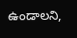ఉండాలని,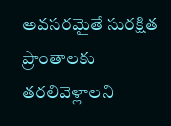అవసరమైతే సురక్షిత ప్రాంతాలకు తరలివెళ్లాలని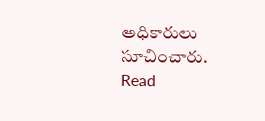అధికారులు సూచించారు.
Read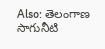Also: తెలంగాణ సాగునీటి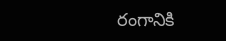రంగానికి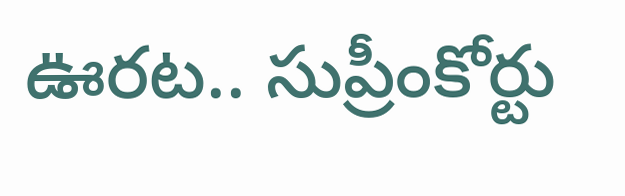ఊరట.. సుప్రీంకోర్టు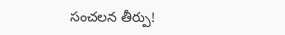సంచలన తీర్పు!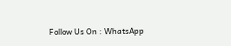Follow Us On : WhatsApp